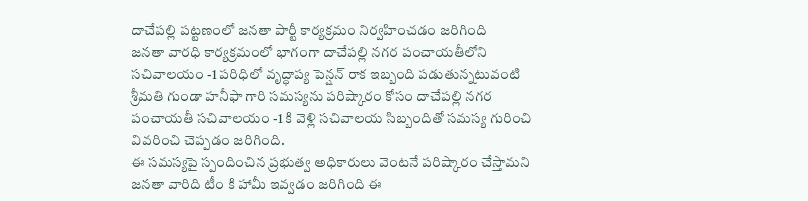దాచేపల్లి పట్టణంలో జనతా పార్టీ కార్యక్రమం నిర్వహించడం జరిగింది
జనతా వారధి కార్యక్రమంలో భాగంగా దాచేపల్లి నగర పంచాయతీలోని సచివాలయం -1 పరిధిలో వృద్ధాప్య పెన్షన్ రాక ఇబ్బంది పడుతున్నటువంటి శ్రీమతి గుండా హనీఫా గారి సమస్యను పరిష్కారం కోసం దాచేపల్లి నగర పంచాయతీ సచివాలయం -1 కి వెళ్లి సచివాలయ సిబ్బందితో సమస్య గురించి వివరించి చెప్పడం జరిగింది.
ఈ సమస్యపై స్పందించిన ప్రభుత్వ అధికారులు వెంటనే పరిష్కారం చేస్తామని జనతా వారిది టీం కి హామీ ఇవ్వడం జరిగింది ఈ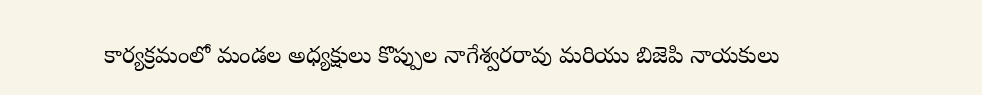కార్యక్రమంలో మండల అధ్యక్షులు కొప్పుల నాగేశ్వరరావు మరియు బిజెపి నాయకులు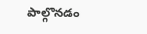పాల్గొనడం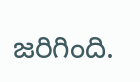జరిగింది.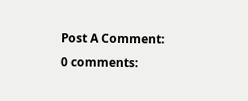Post A Comment:
0 comments: